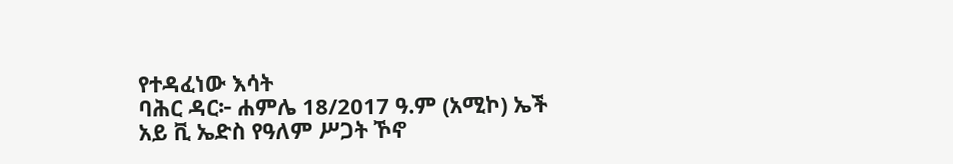የተዳፈነው እሳት
ባሕር ዳር፦ ሐምሌ 18/2017 ዓ.ም (አሚኮ) ኤች አይ ቪ ኤድስ የዓለም ሥጋት ኾኖ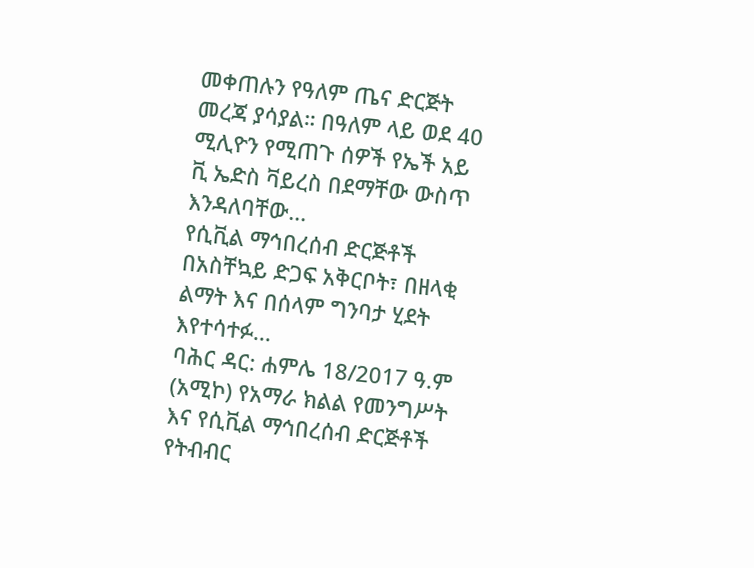መቀጠሉን የዓለም ጤና ድርጅት መረጃ ያሳያል። በዓለም ላይ ወደ 40 ሚሊዮን የሚጠጉ ሰዎች የኤች አይ ቪ ኤድስ ቫይረስ በደማቸው ውስጥ እንዳለባቸው...
የሲቪል ማኅበረሰብ ድርጅቶች በአስቸኳይ ድጋፍ አቅርቦት፣ በዘላቂ ልማት እና በሰላም ግንባታ ሂደት እየተሳተፉ...
ባሕር ዳር: ሐምሌ 18/2017 ዓ.ም (አሚኮ) የአማራ ክልል የመንግሥት እና የሲቪል ማኅበረሰብ ድርጅቶች የትብብር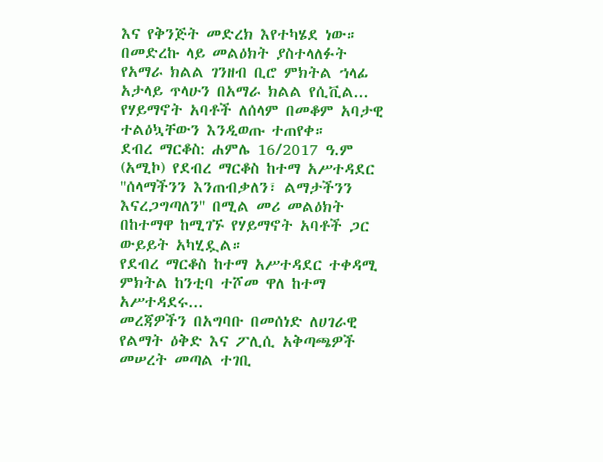እና የቅንጅት መድረክ እየተካሄደ ነው።
በመድረኩ ላይ መልዕክት ያስተላለፉት የአማራ ክልል ገንዘብ ቢሮ ምክትል ኀላፊ አታላይ ጥላሁን በአማራ ክልል የሲቪል...
የሃይማኖት አባቶች ለሰላም በመቆም አባታዊ ተልዕኳቸውን እንዲወጡ ተጠየቀ።
ደብረ ማርቆስ: ሐምሌ 16/2017 ዓ.ም (አሚኮ) የደብረ ማርቆስ ከተማ አሥተዳደር ''ሰላማችንን እንጠብቃለን፣ ልማታችንን እናረጋግጣለን'' በሚል መሪ መልዕክት በከተማዋ ከሚገኙ የሃይማኖት አባቶች ጋር ውይይት አካሂዷል።
የደብረ ማርቆስ ከተማ አሥተዳደር ተቀዳሚ ምክትል ከንቲባ ተሾመ ዋለ ከተማ አሥተዳደሩ...
መረጃዎችን በአግባቡ በመሰነድ ለሀገራዊ የልማት ዕቅድ እና ፖሊሲ አቅጣጫዎች መሠረት መጣል ተገቢ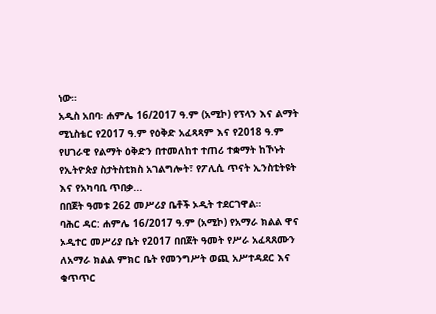ነው።
አዲስ አበባ፡ ሐምሌ 16/2017 ዓ.ም (አሚኮ) የፕላን እና ልማት ሚኒስቴር የ2017 ዓ.ም የዕቅድ አፈጻጻም እና የ2018 ዓ.ም የሀገራዊ የልማት ዕቅድን በተመለከተ ተጠሪ ተቋማት ከኾኑት የኢትዮጵያ ስታትስቲክስ አገልግሎት፣ የፖሊሲ ጥናት ኢንስቲትዩት እና የአካባቢ ጥበቃ...
በበጀት ዓመቱ 262 መሥሪያ ቤቶች ኦዲት ተደርገዋል።
ባሕር ዳር: ሐምሌ 16/2017 ዓ.ም (አሚኮ) የአማራ ክልል ዋና ኦዲተር መሥሪያ ቤት የ2017 በበጀት ዓመት የሥራ አፈጻጸሙን ለአማራ ክልል ምክር ቤት የመንግሥት ወጪ አሥተዳደር እና ቁጥጥር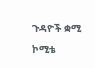ጉዳዮች ቋሚ ኮሚቴ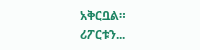አቅርቧል።
ሪፖርቱን...